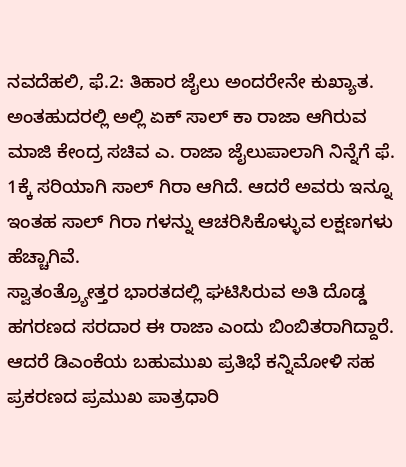ನವದೆಹಲಿ, ಫೆ.2: ತಿಹಾರ ಜೈಲು ಅಂದರೇನೇ ಕುಖ್ಯಾತ. ಅಂತಹುದರಲ್ಲಿ ಅಲ್ಲಿ ಏಕ್ ಸಾಲ್ ಕಾ ರಾಜಾ ಆಗಿರುವ ಮಾಜಿ ಕೇಂದ್ರ ಸಚಿವ ಎ. ರಾಜಾ ಜೈಲುಪಾಲಾಗಿ ನಿನ್ನೆಗೆ ಫೆ. 1ಕ್ಕೆ ಸರಿಯಾಗಿ ಸಾಲ್ ಗಿರಾ ಆಗಿದೆ. ಆದರೆ ಅವರು ಇನ್ನೂ ಇಂತಹ ಸಾಲ್ ಗಿರಾ ಗಳನ್ನು ಆಚರಿಸಿಕೊಳ್ಳುವ ಲಕ್ಷಣಗಳು ಹೆಚ್ಚಾಗಿವೆ.
ಸ್ವಾತಂತ್ರ್ಯೋತ್ತರ ಭಾರತದಲ್ಲಿ ಘಟಿಸಿರುವ ಅತಿ ದೊಡ್ಡ ಹಗರಣದ ಸರದಾರ ಈ ರಾಜಾ ಎಂದು ಬಿಂಬಿತರಾಗಿದ್ದಾರೆ. ಆದರೆ ಡಿಎಂಕೆಯ ಬಹುಮುಖ ಪ್ರತಿಭೆ ಕನ್ನಿಮೋಳಿ ಸಹ ಪ್ರಕರಣದ ಪ್ರಮುಖ ಪಾತ್ರಧಾರಿ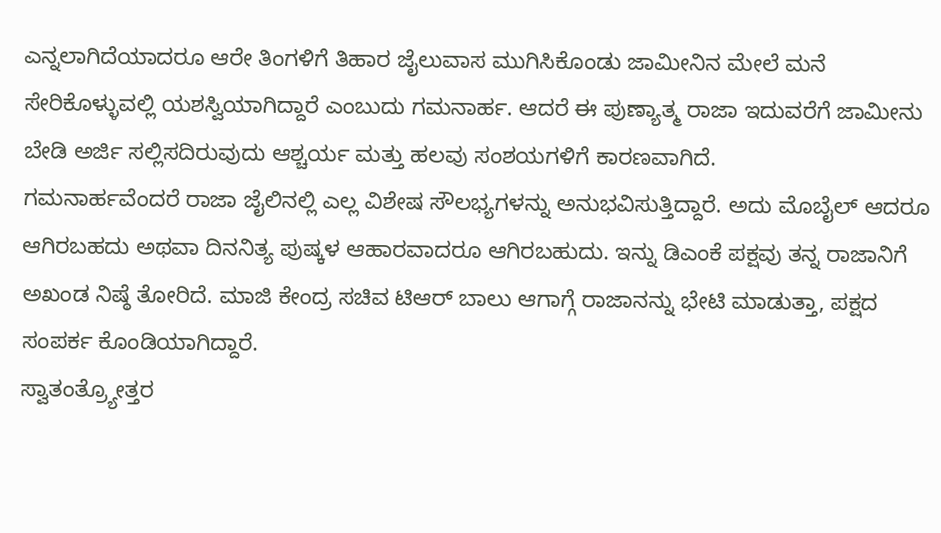ಎನ್ನಲಾಗಿದೆಯಾದರೂ ಆರೇ ತಿಂಗಳಿಗೆ ತಿಹಾರ ಜೈಲುವಾಸ ಮುಗಿಸಿಕೊಂಡು ಜಾಮೀನಿನ ಮೇಲೆ ಮನೆ ಸೇರಿಕೊಳ್ಳುವಲ್ಲಿ ಯಶಸ್ವಿಯಾಗಿದ್ದಾರೆ ಎಂಬುದು ಗಮನಾರ್ಹ. ಆದರೆ ಈ ಪುಣ್ಯಾತ್ಮ ರಾಜಾ ಇದುವರೆಗೆ ಜಾಮೀನು ಬೇಡಿ ಅರ್ಜಿ ಸಲ್ಲಿಸದಿರುವುದು ಆಶ್ಚರ್ಯ ಮತ್ತು ಹಲವು ಸಂಶಯಗಳಿಗೆ ಕಾರಣವಾಗಿದೆ.
ಗಮನಾರ್ಹವೆಂದರೆ ರಾಜಾ ಜೈಲಿನಲ್ಲಿ ಎಲ್ಲ ವಿಶೇಷ ಸೌಲಭ್ಯಗಳನ್ನು ಅನುಭವಿಸುತ್ತಿದ್ದಾರೆ. ಅದು ಮೊಬೈಲ್ ಆದರೂ ಆಗಿರಬಹದು ಅಥವಾ ದಿನನಿತ್ಯ ಪುಷ್ಕಳ ಆಹಾರವಾದರೂ ಆಗಿರಬಹುದು. ಇನ್ನು ಡಿಎಂಕೆ ಪಕ್ಷವು ತನ್ನ ರಾಜಾನಿಗೆ ಅಖಂಡ ನಿಷ್ಠೆ ತೋರಿದೆ. ಮಾಜಿ ಕೇಂದ್ರ ಸಚಿವ ಟಿಆರ್ ಬಾಲು ಆಗಾಗ್ಗೆ ರಾಜಾನನ್ನು ಭೇಟಿ ಮಾಡುತ್ತಾ, ಪಕ್ಷದ ಸಂಪರ್ಕ ಕೊಂಡಿಯಾಗಿದ್ದಾರೆ.
ಸ್ವಾತಂತ್ರ್ಯೋತ್ತರ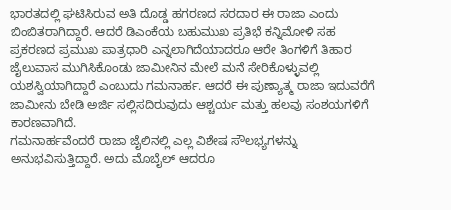ಭಾರತದಲ್ಲಿ ಘಟಿಸಿರುವ ಅತಿ ದೊಡ್ಡ ಹಗರಣದ ಸರದಾರ ಈ ರಾಜಾ ಎಂದು ಬಿಂಬಿತರಾಗಿದ್ದಾರೆ. ಆದರೆ ಡಿಎಂಕೆಯ ಬಹುಮುಖ ಪ್ರತಿಭೆ ಕನ್ನಿಮೋಳಿ ಸಹ ಪ್ರಕರಣದ ಪ್ರಮುಖ ಪಾತ್ರಧಾರಿ ಎನ್ನಲಾಗಿದೆಯಾದರೂ ಆರೇ ತಿಂಗಳಿಗೆ ತಿಹಾರ ಜೈಲುವಾಸ ಮುಗಿಸಿಕೊಂಡು ಜಾಮೀನಿನ ಮೇಲೆ ಮನೆ ಸೇರಿಕೊಳ್ಳುವಲ್ಲಿ ಯಶಸ್ವಿಯಾಗಿದ್ದಾರೆ ಎಂಬುದು ಗಮನಾರ್ಹ. ಆದರೆ ಈ ಪುಣ್ಯಾತ್ಮ ರಾಜಾ ಇದುವರೆಗೆ ಜಾಮೀನು ಬೇಡಿ ಅರ್ಜಿ ಸಲ್ಲಿಸದಿರುವುದು ಆಶ್ಚರ್ಯ ಮತ್ತು ಹಲವು ಸಂಶಯಗಳಿಗೆ ಕಾರಣವಾಗಿದೆ.
ಗಮನಾರ್ಹವೆಂದರೆ ರಾಜಾ ಜೈಲಿನಲ್ಲಿ ಎಲ್ಲ ವಿಶೇಷ ಸೌಲಭ್ಯಗಳನ್ನು ಅನುಭವಿಸುತ್ತಿದ್ದಾರೆ. ಅದು ಮೊಬೈಲ್ ಆದರೂ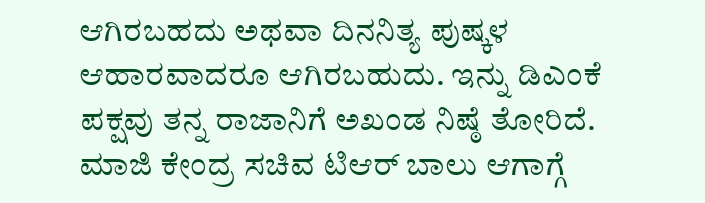ಆಗಿರಬಹದು ಅಥವಾ ದಿನನಿತ್ಯ ಪುಷ್ಕಳ ಆಹಾರವಾದರೂ ಆಗಿರಬಹುದು. ಇನ್ನು ಡಿಎಂಕೆ ಪಕ್ಷವು ತನ್ನ ರಾಜಾನಿಗೆ ಅಖಂಡ ನಿಷ್ಠೆ ತೋರಿದೆ. ಮಾಜಿ ಕೇಂದ್ರ ಸಚಿವ ಟಿಆರ್ ಬಾಲು ಆಗಾಗ್ಗೆ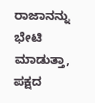ರಾಜಾನನ್ನು ಭೇಟಿ ಮಾಡುತ್ತಾ, ಪಕ್ಷದ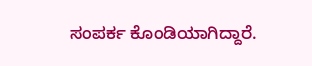ಸಂಪರ್ಕ ಕೊಂಡಿಯಾಗಿದ್ದಾರೆ.